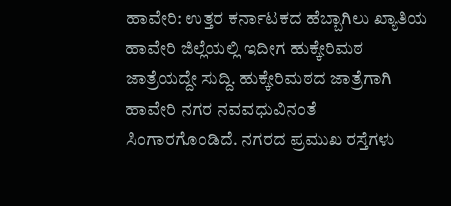ಹಾವೇರಿ: ಉತ್ತರ ಕರ್ನಾಟಕದ ಹೆಬ್ಬಾಗಿಲು ಖ್ಯಾತಿಯ ಹಾವೇರಿ ಜಿಲ್ಲೆಯಲ್ಲಿ ಇದೀಗ ಹುಕ್ಕೇರಿಮಠ ಜಾತ್ರೆಯದ್ದೇ ಸುದ್ದಿ. ಹುಕ್ಕೇರಿಮಠದ ಜಾತ್ರೆಗಾಗಿ ಹಾವೇರಿ ನಗರ ನವವಧುವಿನಂತೆ ಸಿಂಗಾರಗೊಂಡಿದೆ. ನಗರದ ಪ್ರಮುಖ ರಸ್ತೆಗಳು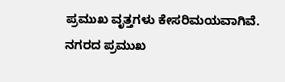ಪ್ರಮುಖ ವೃತ್ತಗಳು ಕೇಸರಿಮಯವಾಗಿವೆ. ನಗರದ ಪ್ರಮುಖ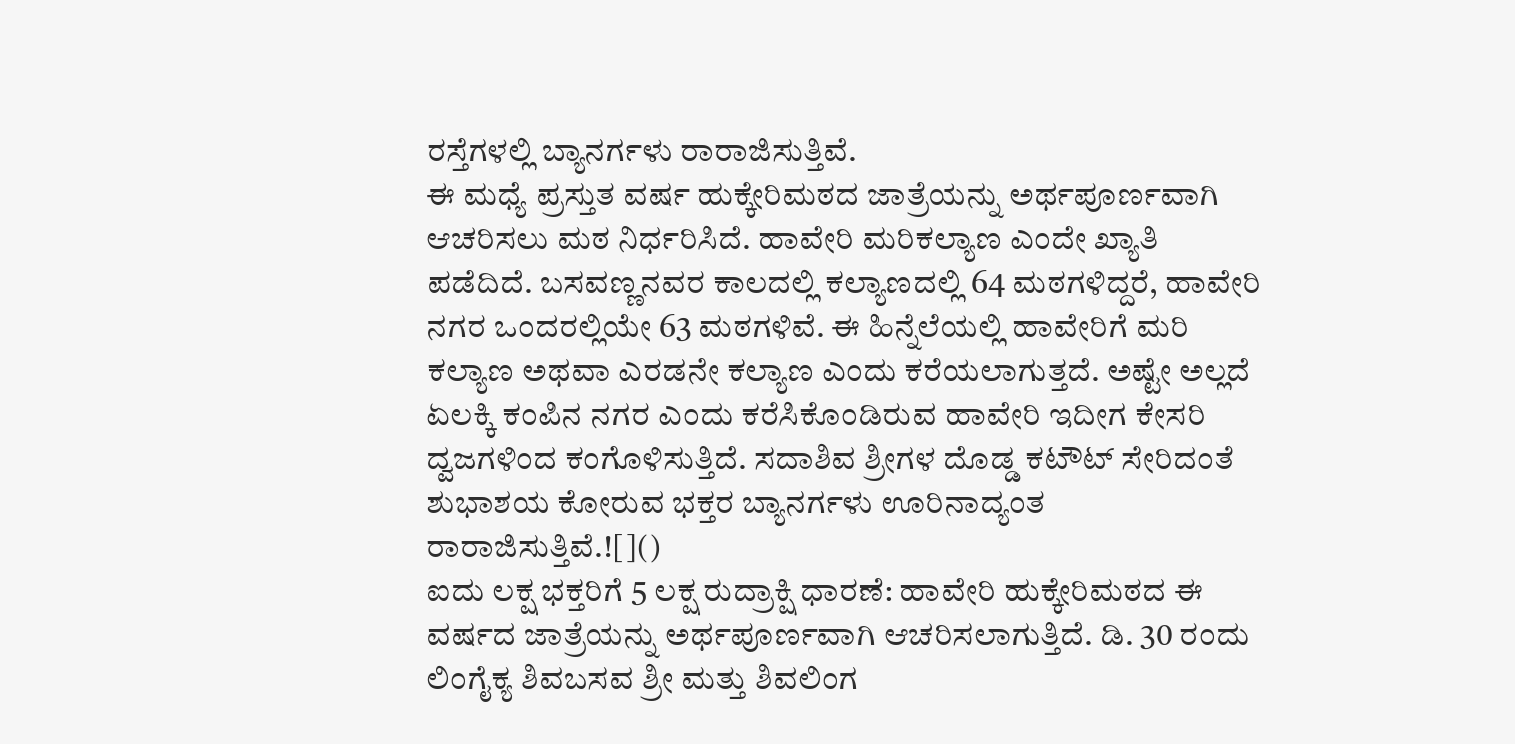ರಸ್ತೆಗಳಲ್ಲಿ ಬ್ಯಾನರ್ಗಳು ರಾರಾಜಿಸುತ್ತಿವೆ.
ಈ ಮಧ್ಯೆ ಪ್ರಸ್ತುತ ವರ್ಷ ಹುಕ್ಕೇರಿಮಠದ ಜಾತ್ರೆಯನ್ನು ಅರ್ಥಪೂರ್ಣವಾಗಿ ಆಚರಿಸಲು ಮಠ ನಿರ್ಧರಿಸಿದೆ. ಹಾವೇರಿ ಮರಿಕಲ್ಯಾಣ ಎಂದೇ ಖ್ಯಾತಿ ಪಡೆದಿದೆ. ಬಸವಣ್ಣನವರ ಕಾಲದಲ್ಲಿ ಕಲ್ಯಾಣದಲ್ಲಿ 64 ಮಠಗಳಿದ್ದರೆ, ಹಾವೇರಿ ನಗರ ಒಂದರಲ್ಲಿಯೇ 63 ಮಠಗಳಿವೆ. ಈ ಹಿನ್ನೆಲೆಯಲ್ಲಿ ಹಾವೇರಿಗೆ ಮರಿ ಕಲ್ಯಾಣ ಅಥವಾ ಎರಡನೇ ಕಲ್ಯಾಣ ಎಂದು ಕರೆಯಲಾಗುತ್ತದೆ. ಅಷ್ಟೇ ಅಲ್ಲದೆ ಏಲಕ್ಕಿ ಕಂಪಿನ ನಗರ ಎಂದು ಕರೆಸಿಕೊಂಡಿರುವ ಹಾವೇರಿ ಇದೀಗ ಕೇಸರಿ ದ್ವಜಗಳಿಂದ ಕಂಗೊಳಿಸುತ್ತಿದೆ. ಸದಾಶಿವ ಶ್ರೀಗಳ ದೊಡ್ಡ ಕಟೌಟ್ ಸೇರಿದಂತೆ ಶುಭಾಶಯ ಕೋರುವ ಭಕ್ತರ ಬ್ಯಾನರ್ಗಳು ಊರಿನಾದ್ಯಂತ ರಾರಾಜಿಸುತ್ತಿವೆ.![]()
ಐದು ಲಕ್ಷ ಭಕ್ತರಿಗೆ 5 ಲಕ್ಷ ರುದ್ರಾಕ್ಷಿ ಧಾರಣೆ: ಹಾವೇರಿ ಹುಕ್ಕೇರಿಮಠದ ಈ ವರ್ಷದ ಜಾತ್ರೆಯನ್ನು ಅರ್ಥಪೂರ್ಣವಾಗಿ ಆಚರಿಸಲಾಗುತ್ತಿದೆ. ಡಿ. 30 ರಂದು ಲಿಂಗೈಕ್ಯ ಶಿವಬಸವ ಶ್ರೀ ಮತ್ತು ಶಿವಲಿಂಗ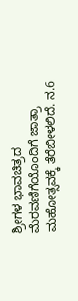ಶ್ರೀಗಳ ಭಾವಚಿತ್ರದ ಮೆರವಣಿಗೆಯೊಂದಿಗೆ ಜಾತ್ರಾ ಮಹೋತ್ಸವಕ್ಕೆ ತೆರೆಬೀಳಲಿದೆ. ನ.6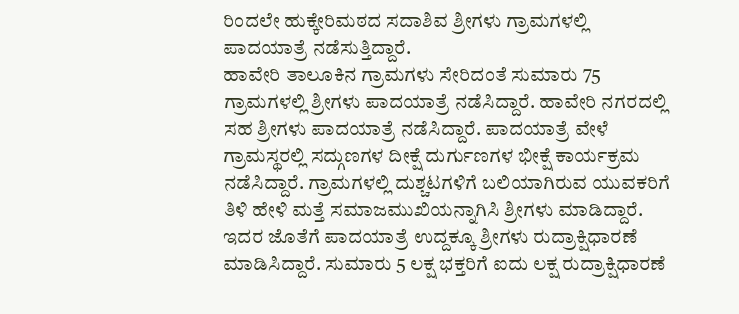ರಿಂದಲೇ ಹುಕ್ಕೇರಿಮಠದ ಸದಾಶಿವ ಶ್ರೀಗಳು ಗ್ರಾಮಗಳಲ್ಲಿ ಪಾದಯಾತ್ರೆ ನಡೆಸುತ್ತಿದ್ದಾರೆ.
ಹಾವೇರಿ ತಾಲೂಕಿನ ಗ್ರಾಮಗಳು ಸೇರಿದಂತೆ ಸುಮಾರು 75 ಗ್ರಾಮಗಳಲ್ಲಿ ಶ್ರೀಗಳು ಪಾದಯಾತ್ರೆ ನಡೆಸಿದ್ದಾರೆ. ಹಾವೇರಿ ನಗರದಲ್ಲಿ ಸಹ ಶ್ರೀಗಳು ಪಾದಯಾತ್ರೆ ನಡೆಸಿದ್ದಾರೆ. ಪಾದಯಾತ್ರೆ ವೇಳೆ ಗ್ರಾಮಸ್ಥರಲ್ಲಿ ಸದ್ಗುಣಗಳ ದೀಕ್ಷೆ ದುರ್ಗುಣಗಳ ಭೀಕ್ಷೆ ಕಾರ್ಯಕ್ರಮ ನಡೆಸಿದ್ದಾರೆ. ಗ್ರಾಮಗಳಲ್ಲಿ ದುಶ್ಚಟಗಳಿಗೆ ಬಲಿಯಾಗಿರುವ ಯುವಕರಿಗೆ ತಿಳಿ ಹೇಳಿ ಮತ್ತೆ ಸಮಾಜಮುಖಿಯನ್ನಾಗಿಸಿ ಶ್ರೀಗಳು ಮಾಡಿದ್ದಾರೆ. ಇದರ ಜೊತೆಗೆ ಪಾದಯಾತ್ರೆ ಉದ್ದಕ್ಕೂ ಶ್ರೀಗಳು ರುದ್ರಾಕ್ಷಿಧಾರಣೆ ಮಾಡಿಸಿದ್ದಾರೆ. ಸುಮಾರು 5 ಲಕ್ಷ ಭಕ್ತರಿಗೆ ಐದು ಲಕ್ಷ ರುದ್ರಾಕ್ಷಿಧಾರಣೆ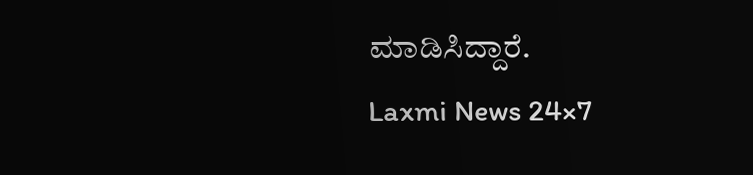ಮಾಡಿಸಿದ್ದಾರೆ.
Laxmi News 24×7